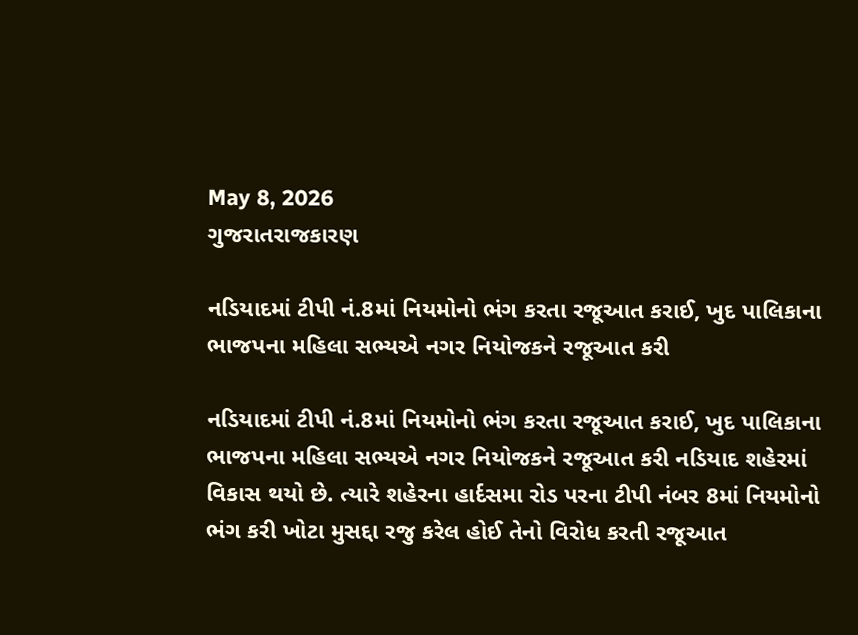May 8, 2026
ગુજરાતરાજકારણ

નડિયાદમાં ટીપી નં.8માં નિયમોનો ભંગ કરતા રજૂઆત કરાઈ, ખુદ પાલિકાના ભાજપના મહિલા સભ્યએ નગર નિયોજકને રજૂઆત કરી

નડિયાદમાં ટીપી નં.8માં નિયમોનો ભંગ કરતા રજૂઆત કરાઈ, ખુદ પાલિકાના ભાજપના મહિલા સભ્યએ નગર નિયોજકને રજૂઆત કરી નડિયાદ શહેરમાં વિકાસ થયો છે. ત્યારે શહેરના હાર્દસમા રોડ પરના ટીપી નંબર 8માં નિયમોનો ભંગ કરી ખોટા મુસદ્દા રજુ કરેલ હોઈ તેનો વિરોધ કરતી રજૂઆત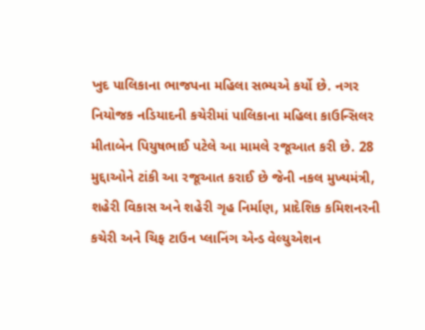ખુદ પાલિકાના ભાજપના મહિલા સભ્યએ કર્યો છે. નગર નિયોજક નડિયાદની કચેરીમાં પાલિકાના મહિલા કાઉન્સિલર મીતાબેન પિયુષભાઈ પટેલે આ મામલે રજૂઆત કરી છે. 28 મુદ્દાઓને ટાંકી આ રજૂઆત કરાઈ છે જેની નકલ મુખ્યમંત્રી, શહેરી વિકાસ અને શહેરી ગૃહ નિર્માણ, પ્રાદેશિક કમિશનરની કચેરી અને ચિફ ટાઉન પ્લાનિંગ એન્ડ વેલ્યુએશન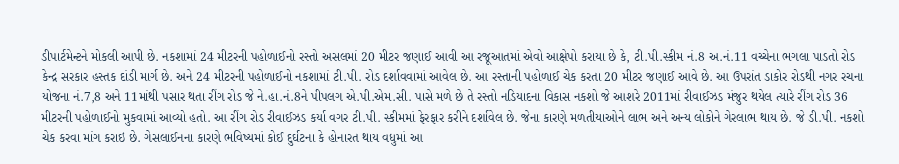ડીપાર્ટમેન્ટને મોકલી આપી છે. નકશામાં 24 મીટરની પહોળાઈનો રસ્તો અસલમાં 20 મીટર જણાઈ આવી આ રજૂઆતમાં એવો આક્ષેપો કરાયા છે કે, ટી.પી.સ્કીમ નં.8 અ.નં.11 વચ્ચેના ભગલા પાડતો રોડ કેન્દ્ર સરકાર હસ્તક દાંડી માર્ગ છે. અને 24 મીટરની પહોળાઈનો નકશામાં ટી.પી. રોડ દર્શાવવામાં આવેલ છે. આ રસ્તાની પહોળાઈ ચેક કરતા 20 મીટર જણાઈ આવે છે. આ ઉપરાંત ડાકોર રોડથી નગર રચના યોજના નં.7,8 અને 11માંથી પસાર થતા રીંગ રોડ જે ને.હા.નં.8ને પીપલગ એ.પી.એમ.સી. પાસે મળે છે તે રસ્તો નડિયાદના વિકાસ નકશો જે આશરે 2011માં રીવાઈઝડ મંજુર થયેલ ત્યારે રીંગ રોડ 36 મીટરની પહોળાઈનો મુકવામાં આવ્યો હતો. આ રીંગ રોડ રીવાઈઝડ કર્યા વગર ટી.પી. સ્કીમમાં ફેરફાર કરીને દર્શાવેલ છે. જેના કારણે મળતીયાઓને લાભ અને અન્ય લોકોને ગેરલાભ થાય છે. જે ડી.પી. નકશો ચેક કરવા માંગ કરાઇ છે. ગેસલાઈનના કારણે ભવિષ્યમાં કોઈ દુર્ઘટના કે હોનારત થાય વધુમાં આ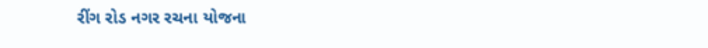રીંગ રોડ નગર રચના યોજના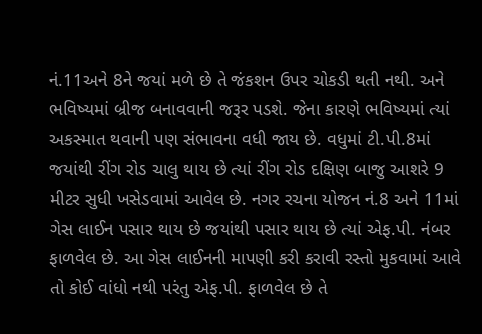નં.11અને 8ને જયાં મળે છે તે જંકશન ઉપર ચોકડી થતી નથી. અને ભવિષ્યમાં બ્રીજ બનાવવાની જરૂર પડશે. જેના કારણે ભવિષ્યમાં ત્યાં અકસ્માત થવાની પણ સંભાવના વધી જાય છે. વધુમાં ટી.પી.8માં જયાંથી રીંગ રોડ ચાલુ થાય છે ત્યાં રીંગ રોડ દક્ષિણ બાજુ આશરે 9 મીટર સુધી ખસેડવામાં આવેલ છે. નગર રચના યોજન નં.8 અને 11માં ગેસ લાઈન પસાર થાય છે જયાંથી પસાર થાય છે ત્યાં એફ.પી. નંબર ફાળવેલ છે. આ ગેસ લાઈનની માપણી કરી કરાવી રસ્તો મુકવામાં આવે તો કોઈ વાંધો નથી પરંતુ એફ.પી. ફાળવેલ છે તે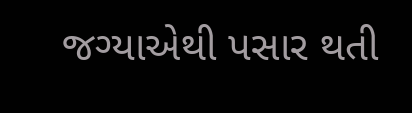જગ્યાએથી પસાર થતી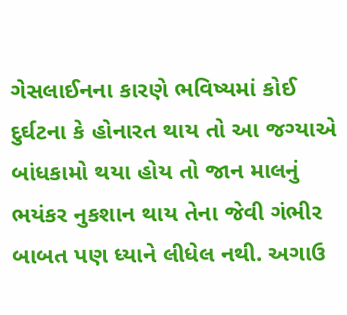ગેસલાઈનના કારણે ભવિષ્યમાં કોઈ દુર્ઘટના કે હોનારત થાય તો આ જગ્યાએ બાંધકામો થયા હોય તો જાન માલનું ભયંકર નુકશાન થાય તેના જેવી ગંભીર બાબત પણ ધ્યાને લીધેલ નથી. અગાઉ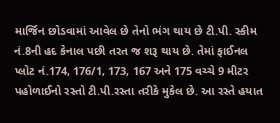માર્જિન છોડવામાં આવેલ છે તેનો ભંગ થાય છે ટી.પી. સ્કીમ નં.8ની હદ કેનાલ પછી તરત જ શરૂ થાય છે. તેમાં ફાઈનલ પ્લોટ નં.174, 176/1, 173, 167 અને 175 વચ્ચે 9 મીટર પહોળાઈનો રસ્તો ટી.પી.રસ્તા તરીકે મુકેલ છે. આ રસ્તે હયાત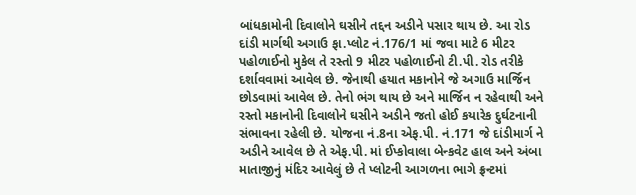બાંધકામોની દિવાલોને ઘસીને તદ્દન અડીને પસાર થાય છે. આ રોડ દાંડી માર્ગથી અગાઉ ફા.પ્લોટ નં.176/1 માં જવા માટે 6 મીટર પહોળાઈનો મુકેલ તે રસ્તો 9 મીટર પહોળાઈનો ટી.પી. રોડ તરીકે દર્શાવવામાં આવેલ છે. જેનાથી હયાત મકાનોને જે અગાઉ માર્જિન છોડવામાં આવેલ છે. તેનો ભંગ થાય છે અને માર્જિન ન રહેવાથી અને રસ્તો મકાનોની દિવાલોને ઘસીને અડીને જતો હોઈ કયારેક દુર્ઘટનાની સંભાવના રહેલી છે. યોજના નં.8ના એફ.પી. નં.171 જે દાંડીમાર્ગ ને અડીને આવેલ છે તે એફ.પી. માં ઈપ્કોવાલા બેન્કવેટ હાલ અને અંબા માતાજીનું મંદિર આવેલું છે તે પ્લોટની આગળના ભાગે ફ્રન્ટમાં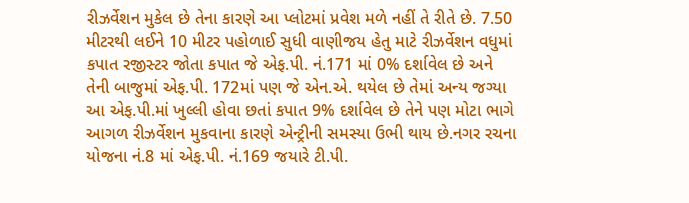રીઝર્વેશન મુકેલ છે તેના કારણે આ પ્લોટમાં પ્રવેશ મળે નહીં તે રીતે છે. 7.50 મીટરથી લઈને 10 મીટર પહોળાઈ સુધી વાણીજય હેતુ માટે રીઝર્વેશન વધુમાં કપાત રજીસ્ટર જોતા કપાત જે એફ.પી. નં.171 માં 0% દર્શાવેલ છે અને તેની બાજુમાં એફ.પી. 172માં પણ જે એન.એ. થયેલ છે તેમાં અન્ય જગ્યા આ એફ.પી.માં ખુલ્લી હોવા છતાં કપાત 9% દર્શાવેલ છે તેને પણ મોટા ભાગે આગળ રીઝર્વેશન મુકવાના કારણે એન્ટ્રીની સમસ્યા ઉભી થાય છે.નગર રચના યોજના નં.8 માં એફ.પી. નં.169 જયારે ટી.પી.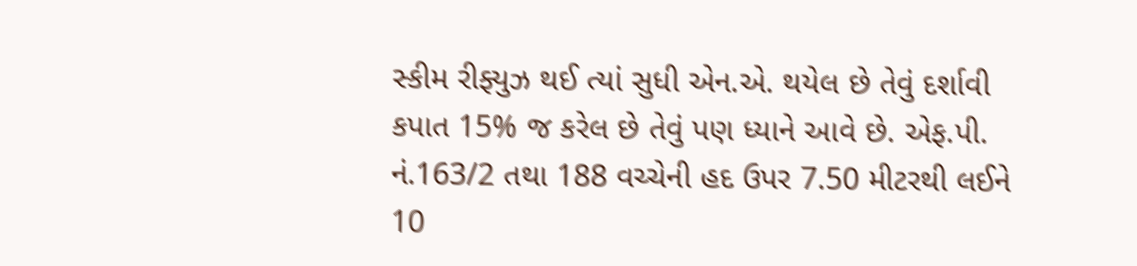સ્કીમ રીફ્યુઝ થઈ ત્યાં સુધી એન.એ. થયેલ છે તેવું દર્શાવી કપાત 15% જ કરેલ છે તેવું પણ ધ્યાને આવે છે. એફ.પી. નં.163/2 તથા 188 વચ્ચેની હદ ઉપર 7.50 મીટરથી લઈને 10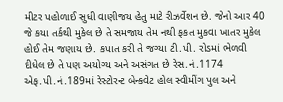મીટર પહોળાઈ સુધી વાણીજય હેતુ માટે રીઝર્વેશન છે. જેનો આર 40 જે કયા તર્કથી મુકેલ છે તે સમજાય તેમ નથી ફકત મુકવા ખાતર મુકેલ હોઈ તેમ જણાય છે. કપાત કરી તે જગ્યા ટી.પી. રોડમાં ભેળવી દીધેલ છે તે પણ અયોગ્ય અને અસંગત છે રેસ.નં.1174 એફ.પી.નં.189માં રેસ્ટોરન્ટ બેન્કવેટ હોલ સ્વીમીંગ પુલ અને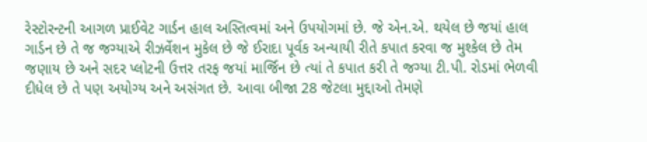રેસ્ટોરન્ટની આગળ પ્રાઈવેટ ગાર્ડન હાલ અસ્તિત્વમાં અને ઉપયોગમાં છે. જે એન.એ. થયેલ છે જયાં હાલ ગાર્ડન છે તે જ જગ્યાએ રીઝર્વેશન મુકેલ છે જે ઈરાદા પૂર્વક અન્યાયી રીતે કપાત કરવા જ મુશ્કેલ છે તેમ જણાય છે અને સદર પ્લોટની ઉત્તર તરફ જયાં માર્જિન છે ત્યાં તે કપાત કરી તે જગ્યા ટી.પી. રોડમાં ભેળવી દીધેલ છે તે પણ અયોગ્ય અને અસંગત છે. આવા બીજા 28 જેટલા મુદ્દાઓ તેમણે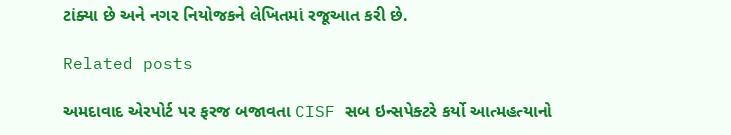ટાંક્યા છે અને નગર નિયોજકને લેખિતમાં રજૂઆત કરી છે.

Related posts

અમદાવાદ એરપોર્ટ પર ફરજ બજાવતા CISF સબ ઇન્સપેક્ટરે કર્યો આત્મહત્યાનો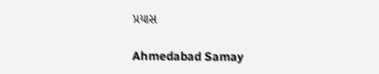પ્રયાસ

Ahmedabad Samay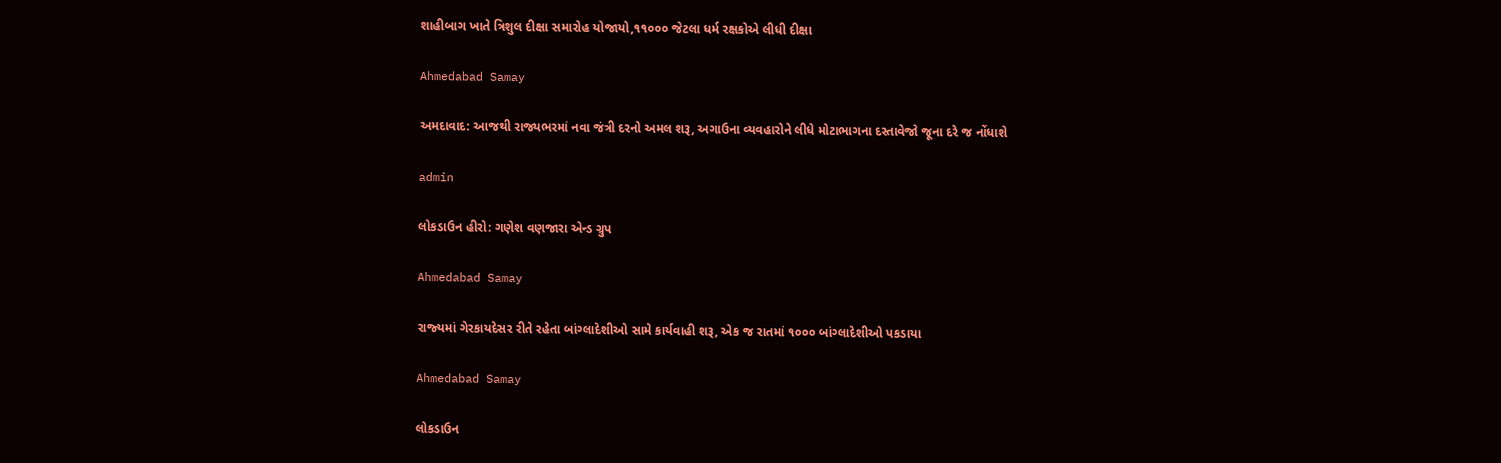શાહીબાગ ખાતે ત્રિશુલ દીક્ષા સમારોહ યોજાયો,૧૧૦૦૦ જેટલા ધર્મ રક્ષકોએ લીધી દીક્ષા

Ahmedabad Samay

અમદાવાદ: આજથી રાજ્યભરમાં નવા જંત્રી દરનો અમલ શરૂ, અગાઉના વ્યવહારોને લીધે મોટાભાગના દસ્તાવેજો જૂના દરે જ નોંધાશે

admin

લોકડાઉન હીરો: ગણેશ વણજારા એન્ડ ગ્રુપ

Ahmedabad Samay

રાજ્‍યમાં ગેરકાયદેસર રીતે રહેતા બાંગ્‍લાદેશીઓ સામે કાર્યવાહી શરૂ, એક જ રાતમાં ૧૦૦૦ બાંગ્લાદેશીઓ પકડાયા

Ahmedabad Samay

લોકડાઉન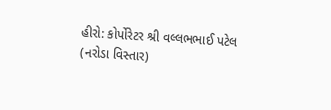હીરો: કોર્પોરેટર શ્રી વલ્લભભાઈ પટેલ (નરોડા વિસ્તાર)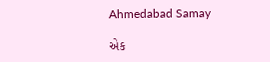Ahmedabad Samay

એક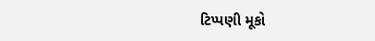ટિપ્પણી મૂકો